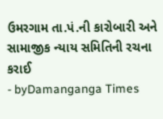ઉમરગામ તા.પં.ની કારોબારી અને સામાજીક ન્યાય સમિતિની રચના કરાઈ
- byDamanganga Times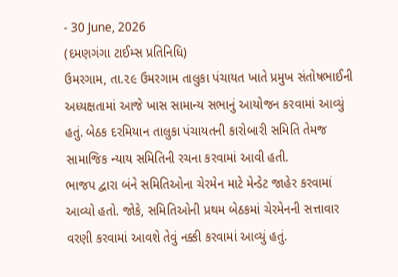- 30 June, 2026
(દમણગંગા ટાઈમ્સ પ્રતિનિધિ)
ઉમરગામ, તા.૨૯ ઉમરગામ તાલુકા પંચાયત ખાતે પ્રમુખ સંતોષભાઈની અધ્યક્ષતામાં આજે ખાસ સામાન્ય સભાનું આયોજન કરવામાં આવ્યું હતું. બેઠક દરમિયાન તાલુકા પંચાયતની કારોબારી સમિતિ તેમજ સામાજિક ન્યાય સમિતિની રચના કરવામાં આવી હતી.
ભાજપ દ્વારા બંને સમિતિઓના ચેરમેન માટે મેન્ડેટ જાહેર કરવામાં આવ્યો હતો. જોકે, સમિતિઓની પ્રથમ બેઠકમાં ચેરમેનની સત્તાવાર વરણી કરવામાં આવશે તેવું નક્કી કરવામાં આવ્યું હતું.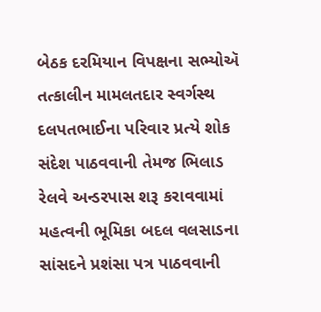બેઠક દરમિયાન વિપક્ષના સભ્યોઍ તત્કાલીન મામલતદાર સ્વર્ગસ્થ દલપતભાઈના પરિવાર પ્રત્યે શોક સંદેશ પાઠવવાની તેમજ ભિલાડ રેલવે અન્ડરપાસ શરૂ કરાવવામાં મહત્વની ભૂમિકા બદલ વલસાડના સાંસદને પ્રશંસા પત્ર પાઠવવાની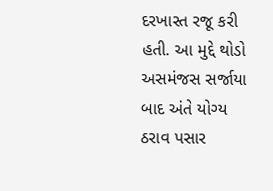દરખાસ્ત રજૂ કરી હતી. આ મુદ્દે થોડો અસમંજસ સર્જાયા બાદ અંતે યોગ્ય ઠરાવ પસાર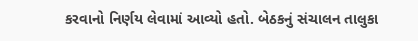કરવાનો નિર્ણય લેવામાં આવ્યો હતો. બેઠકનું સંચાલન તાલુકા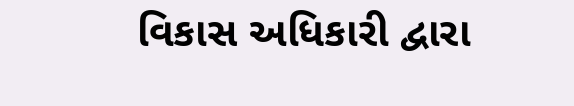વિકાસ અધિકારી દ્વારા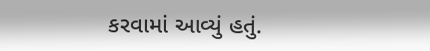કરવામાં આવ્યું હતું.